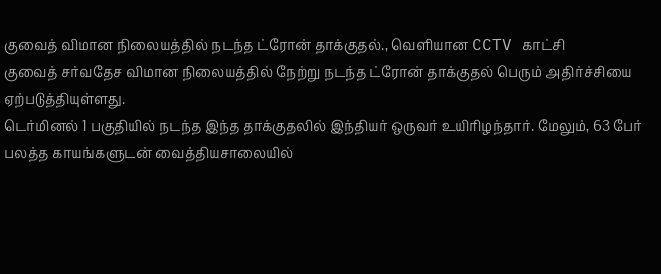குவைத் விமான நிலையத்தில் நடந்த ட்ரோன் தாக்குதல்., வெளியான CCTV காட்சி
குவைத் சர்வதேச விமான நிலையத்தில் நேற்று நடந்த ட்ரோன் தாக்குதல் பெரும் அதிர்ச்சியை ஏற்படுத்தியுள்ளது.
டெர்மினல் 1 பகுதியில் நடந்த இந்த தாக்குதலில் இந்தியர் ஒருவர் உயிரிழந்தார். மேலும், 63 பேர் பலத்த காயங்களுடன் வைத்தியசாலையில்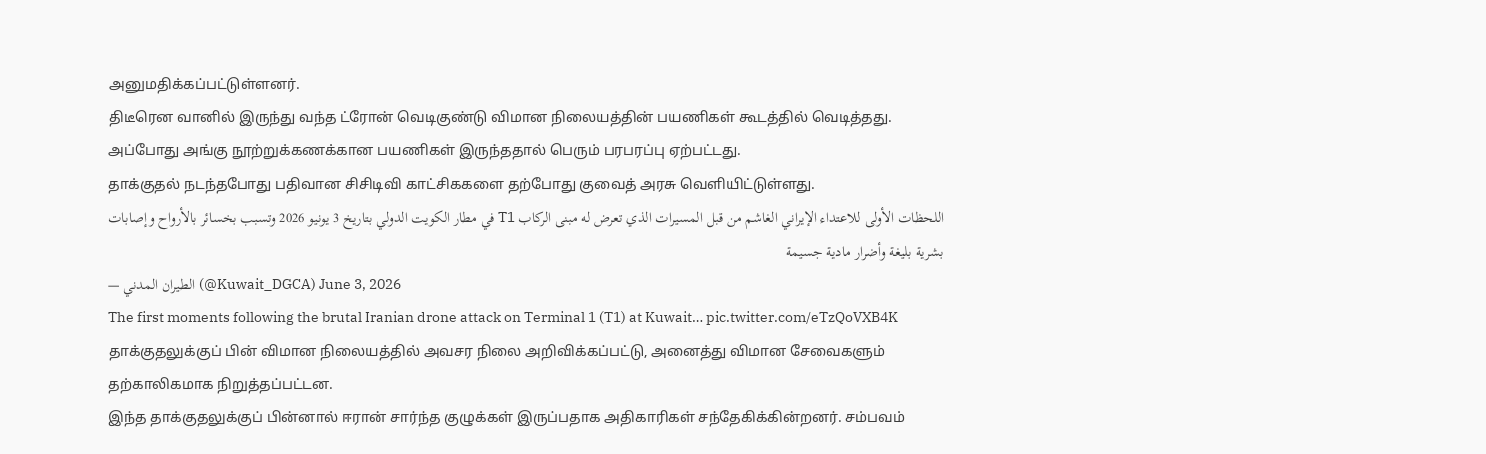அனுமதிக்கப்பட்டுள்ளனர்.
திடீரென வானில் இருந்து வந்த ட்ரோன் வெடிகுண்டு விமான நிலையத்தின் பயணிகள் கூடத்தில் வெடித்தது. அப்போது அங்கு நூற்றுக்கணக்கான பயணிகள் இருந்ததால் பெரும் பரபரப்பு ஏற்பட்டது.
தாக்குதல் நடந்தபோது பதிவான சிசிடிவி காட்சிககளை தற்போது குவைத் அரசு வெளியிட்டுள்ளது.
اللحظات الأولى للاعتداء الإيراني الغاشم من قبل المسيرات الذي تعرض له مبنى الركاب T1 في مطار الكويت الدولي بتاريخ 3 يونيو 2026 وتسبب بخسائر بالأرواح وإصابات بشرية بليغة وأضرار مادية جسيمة
— الطيران المدني (@Kuwait_DGCA) June 3, 2026
The first moments following the brutal Iranian drone attack on Terminal 1 (T1) at Kuwait… pic.twitter.com/eTzQoVXB4K
தாக்குதலுக்குப் பின் விமான நிலையத்தில் அவசர நிலை அறிவிக்கப்பட்டு, அனைத்து விமான சேவைகளும் தற்காலிகமாக நிறுத்தப்பட்டன.
இந்த தாக்குதலுக்குப் பின்னால் ஈரான் சார்ந்த குழுக்கள் இருப்பதாக அதிகாரிகள் சந்தேகிக்கின்றனர். சம்பவம்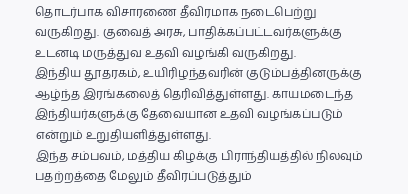தொடர்பாக விசாரணை தீவிரமாக நடைபெற்று வருகிறது. குவைத் அரசு, பாதிக்கப்பட்டவர்களுக்கு உடனடி மருத்துவ உதவி வழங்கி வருகிறது.
இந்திய தூதரகம், உயிரிழந்தவரின் குடும்பத்தினருக்கு ஆழ்ந்த இரங்கலைத் தெரிவித்துள்ளது. காயமடைந்த இந்தியர்களுக்கு தேவையான உதவி வழங்கப்படும் என்றும் உறுதியளித்துள்ளது.
இந்த சம்பவம், மத்திய கிழக்கு பிராந்தியத்தில் நிலவும் பதற்றத்தை மேலும் தீவிரப்படுத்தும்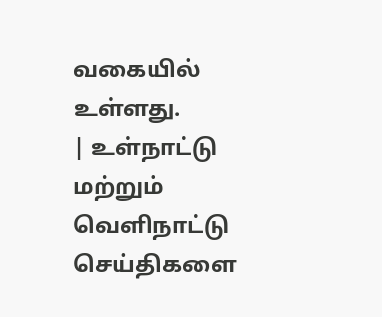வகையில் உள்ளது.
| உள்நாட்டு மற்றும் வெளிநாட்டு செய்திகளை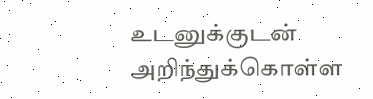உடனுக்குடன் அறிந்துக்கொள்ள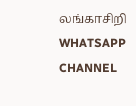லங்காசிறி WHATSAPP CHANNEL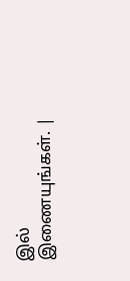இல் இணையுங்கள். |